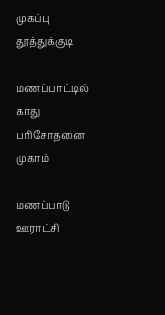முகப்பு
தூத்துக்குடி

மணப்பாட்டில் காது பரிசோதனை முகாம்

மணப்பாடு ஊராட்சி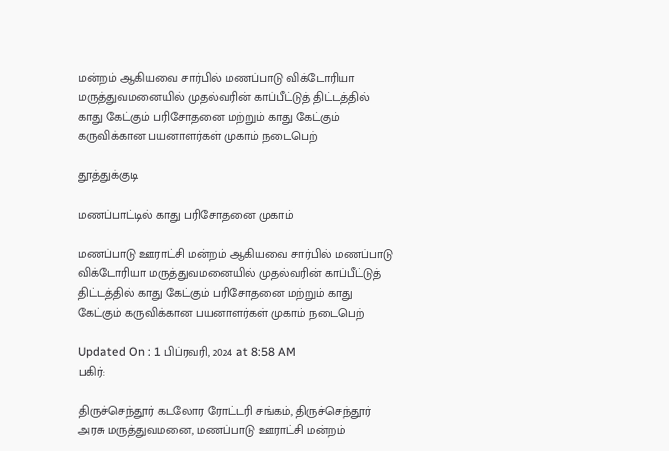மன்றம் ஆகியவை சார்பில் மணப்பாடு விக்டோரியா மருத்துவமனையில் முதல்வரின் காப்பீட்டுத் திட்டத்தில் காது கேட்கும் பரிசோதனை மற்றும் காது கேட்கும் கருவிக்கான பயனாளர்கள் முகாம் நடைபெற்

தூத்துக்குடி

மணப்பாட்டில் காது பரிசோதனை முகாம்

மணப்பாடு ஊராட்சி மன்றம் ஆகியவை சார்பில் மணப்பாடு விக்டோரியா மருத்துவமனையில் முதல்வரின் காப்பீட்டுத் திட்டத்தில் காது கேட்கும் பரிசோதனை மற்றும் காது கேட்கும் கருவிக்கான பயனாளர்கள் முகாம் நடைபெற்

Updated On : 1 பிப்ரவரி, 2024 at 8:58 AM
பகிர்:

திருச்செந்தூர் கடலோர ரோட்டரி சங்கம், திருச்செந்தூர் அரசு மருத்துவமனை, மணப்பாடு ஊராட்சி மன்றம்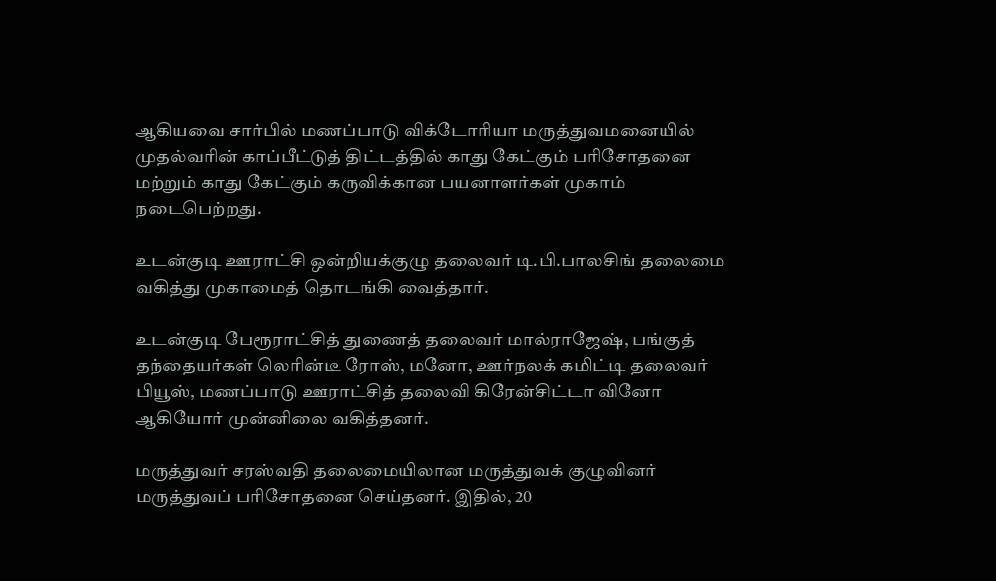ஆகியவை சார்பில் மணப்பாடு விக்டோரியா மருத்துவமனையில் முதல்வரின் காப்பீட்டுத் திட்டத்தில் காது கேட்கும் பரிசோதனை மற்றும் காது கேட்கும் கருவிக்கான பயனாளர்கள் முகாம் நடைபெற்றது.

உடன்குடி ஊராட்சி ஒன்றியக்குழு தலைவர் டி.பி.பாலசிங் தலைமை வகித்து முகாமைத் தொடங்கி வைத்தார்.

உடன்குடி பேரூராட்சித் துணைத் தலைவர் மால்ராஜேஷ், பங்குத் தந்தையர்கள் லெரின்டீ ரோஸ், மனோ, ஊர்நலக் கமிட்டி தலைவர் பியூஸ், மணப்பாடு ஊராட்சித் தலைவி கிரேன்சிட்டா வினோ ஆகியோர் முன்னிலை வகித்தனர்.

மருத்துவர் சரஸ்வதி தலைமையிலான மருத்துவக் குழுவினர் மருத்துவப் பரிசோதனை செய்தனர். இதில், 20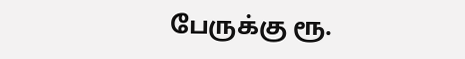பேருக்கு ரூ.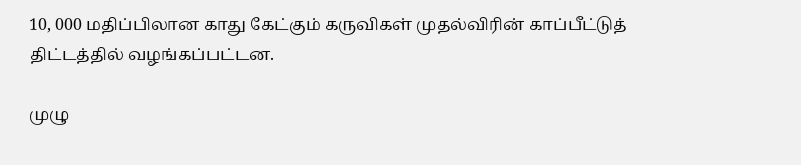10, 000 மதிப்பிலான காது கேட்கும் கருவிகள் முதல்விரின் காப்பீட்டுத் திட்டத்தில் வழங்கப்பட்டன.

முழு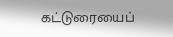கட்டுரையைப்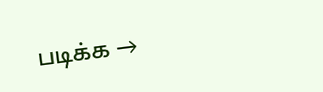படிக்க →